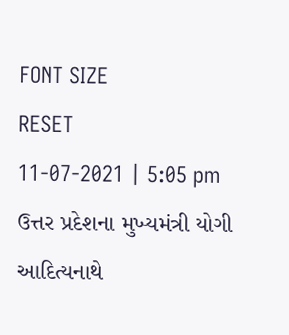FONT SIZE
RESET
11-07-2021 | 5:05 pm
ઉત્તર પ્રદેશના મુખ્યમંત્રી યોગી આદિત્યનાથે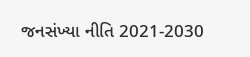જનસંખ્યા નીતિ 2021-2030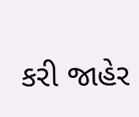કરી જાહેર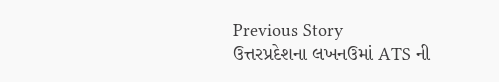Previous Story
ઉત્તરપ્રદેશના લખનઉમાં ATS ની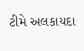ટીમે અલકાયદા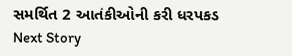સમર્થિત 2 આતંકીઓની કરી ધરપકડ
Next Story